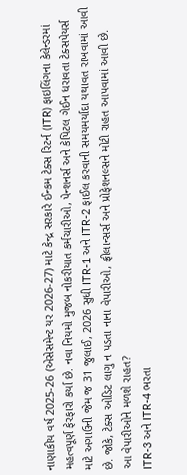નાણાકીય વર્ષ 2025-26 (એસેસમેન્ટ યર 2026-27) માટે કેન્દ્ર સરકારે ઈન્કમ ટેક્સ રિટર્ન (ITR) ફાઇલિંગના કેલેન્ડરમાં મહત્વપૂર્ણ ફેરફારો કર્યા છે. નવા નિયમો મુજબ નોકરીયાત કર્મચારીઓ, પેન્શનર્સ અને કેપિટલ ગેઈન ધરાવતા ટેક્સપેયર્સ માટે અગાઉની જેમ જ 31 જુલાઈ, 2026 સુધી ITR-1 અને ITR-2 ફાઈલ કરવાની સમયમર્યાદા યથાવત રાખવામાં આવી છે. જોકે, ટેક્સ ઓડિટ લાગુ ન પડતા નાના વેપારીઓ, ફ્રીલાન્સર્સ અને પ્રોફેશનલ્સને મોટી રાહત આપવામાં આવી છે.
આ વેપારીઓને મળશે રાહત?
ITR-3 અને ITR-4 ભરતા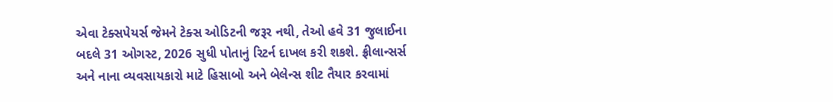એવા ટેક્સપેયર્સ જેમને ટેક્સ ઓડિટની જરૂર નથી, તેઓ હવે 31 જુલાઈના બદલે 31 ઓગસ્ટ, 2026 સુધી પોતાનું રિટર્ન દાખલ કરી શકશે. ફ્રીલાન્સર્સ અને નાના વ્યવસાયકારો માટે હિસાબો અને બેલેન્સ શીટ તૈયાર કરવામાં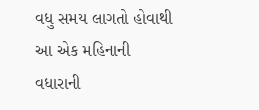વધુ સમય લાગતો હોવાથી આ એક મહિનાની વધારાની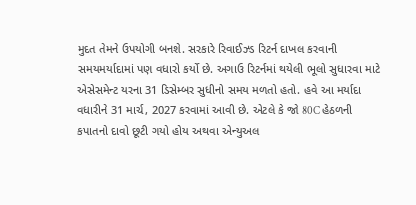મુદત તેમને ઉપયોગી બનશે. સરકારે રિવાઈઝ્ડ રિટર્ન દાખલ કરવાની સમયમર્યાદામાં પણ વધારો કર્યો છે. અગાઉ રિટર્નમાં થયેલી ભૂલો સુધારવા માટે એસેસમેન્ટ યરના 31 ડિસેમ્બર સુધીનો સમય મળતો હતો. હવે આ મર્યાદા વધારીને 31 માર્ચ, 2027 કરવામાં આવી છે. એટલે કે જો 80C હેઠળની કપાતનો દાવો છૂટી ગયો હોય અથવા એન્યુઅલ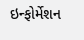ઇન્ફોર્મેશન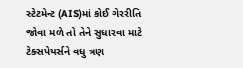સ્ટેટમેન્ટ (AIS)માં કોઈ ગેરરીતિ જોવા મળે તો તેને સુધારવા માટે ટેક્સપેયર્સને વધુ ત્રણ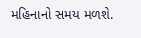મહિનાનો સમય મળશે.